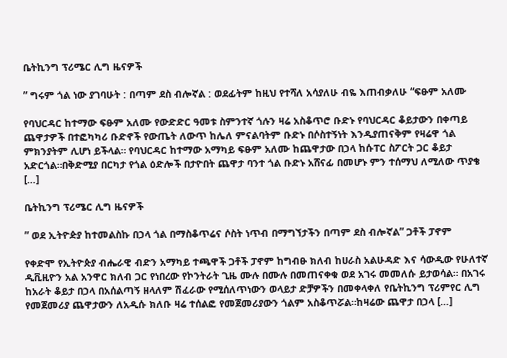ቤትኪንግ ፕሪሜር ሊግ ዜናዎች

” ግሩም ጎል ነው ያገባሁት : በጣም ደስ ብሎኛል : ወደፊትም ከዚህ የተሻለ አሳያለሁ ብዬ እጠብቃለሁ “ፍፁም አለሙ

የባህርዳር ከተማው ፍፁም አለሙ የውድድር ዓመቱ ስምንተኛ ጎሉን ዛሬ አስቆጥሮ ቡድኑ የባህርዳር ቆይታውን በቀጣይ ጨዋታዎች በተፎካካሪ ቡድኖች የውጤት ለውጥ ከሌለ ምናልባትም ቡድኑ በሶስተኝነት እንዲያጠናቅም የዛሬዋ ጎል ምክንያትም ሊሆነ ይችላል። የባህርዳር ከተማው አማካይ ፍፁም አለሙ ከጨዋታው በኃላ ከሱፐር ስፖርት ጋር ቆይታ አድርጎል።በቅድሚያ በርካታ የጎል ዕድሎች በታዮበት ጨዋታ ባንተ ጎል ቡድኑ አሸናፊ በመሆኑ ምን ተሰማህ ለሚለው ጥያቄ […]

ቤትኪንግ ፕሪሜር ሊግ ዜናዎች

” ወደ ኢትዮዽያ ከተመልስኩ በኃላ ጎል በማስቆጥሬና ሶስት ነጥብ በማግኘታችን በጣም ደስ ብሎኛል” ጋቶች ፓኖም

የቀድሞ የኢትዮጵያ ብሔራዊ ብድን አማካይ ተጫዋች ጋቶች ፓኖም ከግብፁ ክለብ ከሀራስ አልሁዳድ እና ሳውዲው የሁለተኛ ዲቪዚዮን አል አንዋር ክለብ ጋር የነበረው የኮንትራት ጊዜ ሙሉ በሙሉ በመጠናቀቁ ወደ አገሩ መመለሱ ይታወሳል። በአገሩ ከአራት ቆይታ በኃላ በአሰልጣኝ ዘላለም ሽፈራው የሚሰለጥነውን ወላይታ ድቻዎችን በመቀላቀለ የቤትኪንግ ፕሪምየር ሊግ የመጀመሪያ ጨዋታውን ለአዲሱ ክለቡ ዛሬ ተሰልፎ የመጀመሪያውን ጎልም አስቆጥሯል።ከዛሬው ጨዋታ በኃላ […]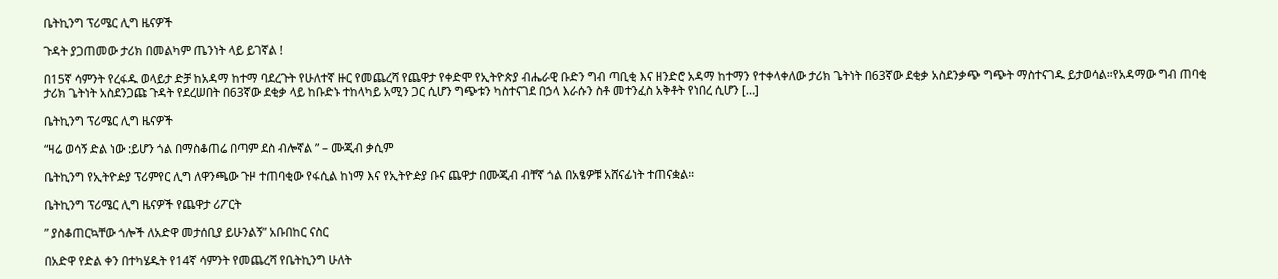ቤትኪንግ ፕሪሜር ሊግ ዜናዎች

ጉዳት ያጋጠመው ታሪክ በመልካም ጤንነት ላይ ይገኛል !

በ15ኛ ሳምንት የረፋዱ ወላይታ ድቻ ከአዳማ ከተማ ባደረጉት የሁለተኛ ዙር የመጨረሻ የጨዋታ የቀድሞ የኢትዮጵያ ብሔራዊ ቡድን ግብ ጣቢቂ እና ዘንድሮ አዳማ ከተማን የተቀላቀለው ታሪክ ጌትነት በ63ኛው ደቂቃ አስደንቃጭ ግጭት ማስተናገዱ ይታወሳል።የአዳማው ግብ ጠባቂ ታሪክ ጌትነት አስደንጋጩ ጉዳት የደረሠበት በ63ኛው ደቂቃ ላይ ከቡድኑ ተከላካይ አሚን ጋር ሲሆን ግጭቱን ካስተናገደ በኃላ እራሱን ስቶ መተንፈስ አቅቶት የነበረ ሲሆን […]

ቤትኪንግ ፕሪሜር ሊግ ዜናዎች

“ዛሬ ወሳኝ ድል ነው :ይሆን ጎል በማስቆጠሬ በጣም ደስ ብሎኛል ” – ሙጂብ ቃሲም

ቤትኪንግ የኢትዮዽያ ፕሪምየር ሊግ ለዋንጫው ጉዞ ተጠባቂው የፋሲል ከነማ እና የኢትዮዽያ ቡና ጨዋታ በሙጂብ ብቸኛ ጎል በአፄዎቹ አሸናፊነት ተጠናቋል።

ቤትኪንግ ፕሪሜር ሊግ ዜናዎች የጨዋታ ሪፖርት

” ያስቆጠርኳቸው ጎሎች ለአድዋ መታሰቢያ ይሁንልኝ” አቡበከር ናስር

በአድዋ የድል ቀን በተካሄዱት የ14ኛ ሳምንት የመጨረሻ የቤትኪንግ ሁለት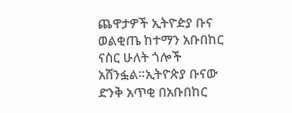ጨዋታዎች ኢትዮዽያ ቡና ወልቂጤ ከተማን አቡበከር ናስር ሁለት ጎሎች አሸንፏል።ኢትዮጵያ ቡናው ድንቅ አጥቂ በአቡበከር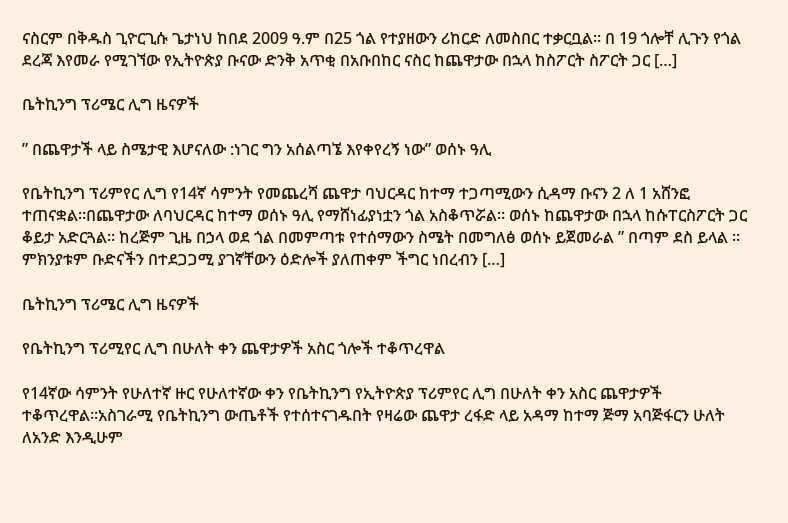ናስርም በቅዱስ ጊዮርጊሱ ጌታነህ ከበደ 2009 ዓ.ም በ25 ጎል የተያዘውን ሪከርድ ለመስበር ተቃርቧል። በ 19 ጎሎቸ ሊጉን የጎል ደረጃ እየመራ የሚገኘው የኢትዮጵያ ቡናው ድንቅ አጥቂ በአቡበከር ናስር ከጨዋታው በኋላ ከስፖርት ስፖርት ጋር […]

ቤትኪንግ ፕሪሜር ሊግ ዜናዎች

” በጨዋታች ላይ ስሜታዊ እሆናለው :ነገር ግን አሰልጣኜ እየቀየረኝ ነው” ወሰኑ ዓሊ

የቤትኪንግ ፕሪምየር ሊግ የ14ኛ ሳምንት የመጨረሻ ጨዋታ ባህርዳር ከተማ ተጋጣሚውን ሲዳማ ቡናን 2 ለ 1 አሸንፎ ተጠናቋል።በጨዋታው ለባህርዳር ከተማ ወሰኑ ዓሊ የማሸነፊያነቷን ጎል አስቆጥሯል። ወሰኑ ከጨዋታው በኋላ ከሱፐርስፖርት ጋር ቆይታ አድርጓል። ከረጅም ጊዜ በኃላ ወደ ጎል በመምጣቱ የተሰማውን ስሜት በመግለፅ ወሰኑ ይጀመራል ” በጣም ደስ ይላል ። ምክንያቱም ቡድናችን በተደጋጋሚ ያገኛቸውን ዕድሎች ያለጠቀም ችግር ነበረብን […]

ቤትኪንግ ፕሪሜር ሊግ ዜናዎች

የቤትኪንግ ፕሪሚየር ሊግ በሁለት ቀን ጨዋታዎች አስር ጎሎች ተቆጥረዋል

የ14ኛው ሳምንት የሁለተኛ ዙር የሁለተኛው ቀን የቤትኪንግ የኢትዮጵያ ፕሪምየር ሊግ በሁለት ቀን አስር ጨዋታዎች ተቆጥረዋል።አስገራሚ የቤትኪንግ ውጤቶች የተሰተናገዱበት የዛሬው ጨዋታ ረፋድ ላይ አዳማ ከተማ ጅማ አባጅፋርን ሁለት ለአንድ እንዲሁም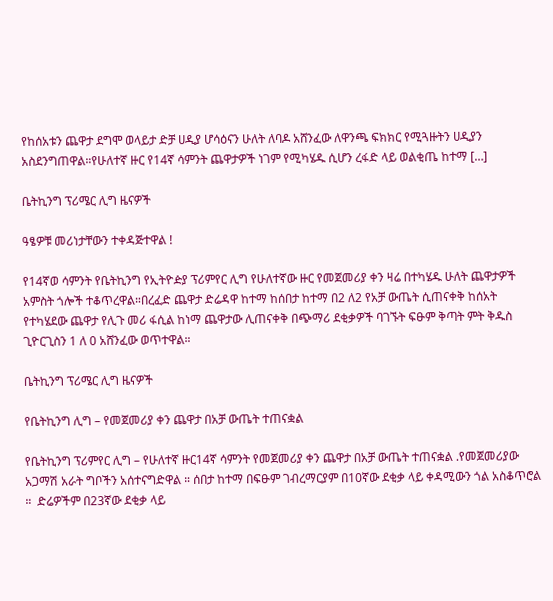የከሰአቱን ጨዋታ ደግሞ ወላይታ ድቻ ሀዲያ ሆሳዕናን ሁለት ለባዶ አሸንፈው ለዋንጫ ፍክክር የሚጓዙትን ሀዲያን አስደንግጠዋል።የሁለተኛ ዙር የ14ኛ ሳምንት ጨዋታዎች ነገም የሚካሄዱ ሲሆን ረፋድ ላይ ወልቂጤ ከተማ […]

ቤትኪንግ ፕሪሜር ሊግ ዜናዎች

ዓፄዎቹ መሪነታቸውን ተቀዳጅተዋል !

የ14ኛወ ሳምንት የቤትኪንግ የኢትዮዽያ ፕሪምየር ሊግ የሁለተኛው ዙር የመጀመሪያ ቀን ዛሬ በተካሄዱ ሁለት ጨዋታዎች አምስት ጎሎች ተቆጥረዋል።በረፈድ ጨዋታ ድሬዳዋ ከተማ ከሰበታ ከተማ በ2 ለ2 የአቻ ውጤት ሲጠናቀቅ ከሰአት የተካሄደው ጨዋታ የሊጉ መሪ ፋሲል ከነማ ጨዋታው ሊጠናቀቅ በጭማሪ ደቂቃዎች ባገኙት ፍፁም ቅጣት ምት ቅዱስ ጊዮርጊስን 1 ለ 0 አሸንፈው ወጥተዋል።

ቤትኪንግ ፕሪሜር ሊግ ዜናዎች

የቤትኪንግ ሊግ – የመጀመሪያ ቀን ጨዋታ በአቻ ውጤት ተጠናቋል

የቤትኪንግ ፕሪምየር ሊግ – የሁለተኛ ዙር14ኛ ሳምንት የመጀመሪያ ቀን ጨዋታ በአቻ ውጤት ተጠናቋል .የመጀመሪያው አጋማሽ አራት ግቦችን አሰተናግድዋል ። ሰበታ ከተማ በፍፁም ገብረማርያም በ10ኛው ደቂቃ ላይ ቀዳሚውን ጎል አስቆጥሮል ።  ድሬዎችም በ23ኛው ደቂቃ ላይ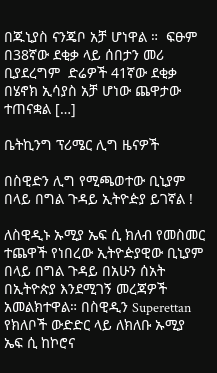በጁኒያስ ናንጄቦ አቻ ሆነዋል ።  ፍፁም በ38ኛው ደቂቃ ላይ ሰበታን መሪ ቢያደረግም  ድሬዎች 41ኛው ደቂቃ በሄኖክ ኢሳያስ አቻ ሆነው ጨዋታው ተጠናቋል […]

ቤትኪንግ ፕሪሜር ሊግ ዜናዎች

በስዊድን ሊግ የሚጫወተው ቢኒያም በላይ በግል ጉዳይ ኢትዮዽያ ይገኛል !

ለስዊዲኑ ኡሚያ ኤፍ ሲ ክለብ የመስመር ተጨዋች የነበረው ኢትዮዽያዊው ቢኒያም በላይ በግል ጉዳይ በአሁን ሰአት በኢትዮጵያ እንደሚገኝ መረጃዎች አመልክተዋል። በስዊዲን Superettan የክለቦች ውድድር ላይ ለክለቡ ኡሚያ ኤፍ ሲ ከኮሮና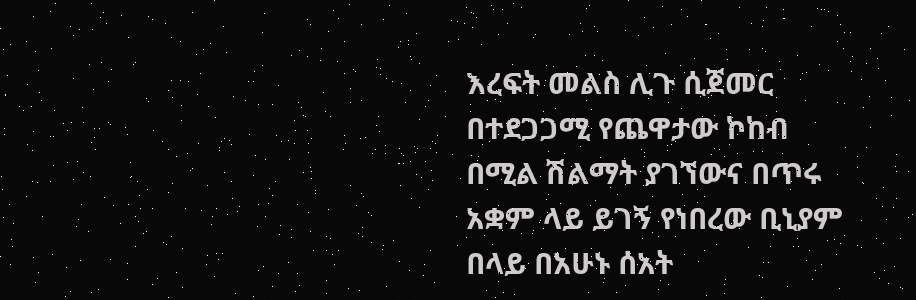እረፍት መልስ ሊጉ ሲጀመር በተደጋጋሚ የጨዋታው ኮከብ በሚል ሽልማት ያገኘውና በጥሩ አቋም ላይ ይገኝ የነበረው ቢኒያም በላይ በአሁኑ ሰአት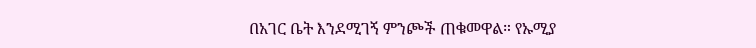በአገር ቤት እንደሚገኝ ምንጮች ጠቁመዋል። የኡሚያ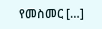የመስመር […]